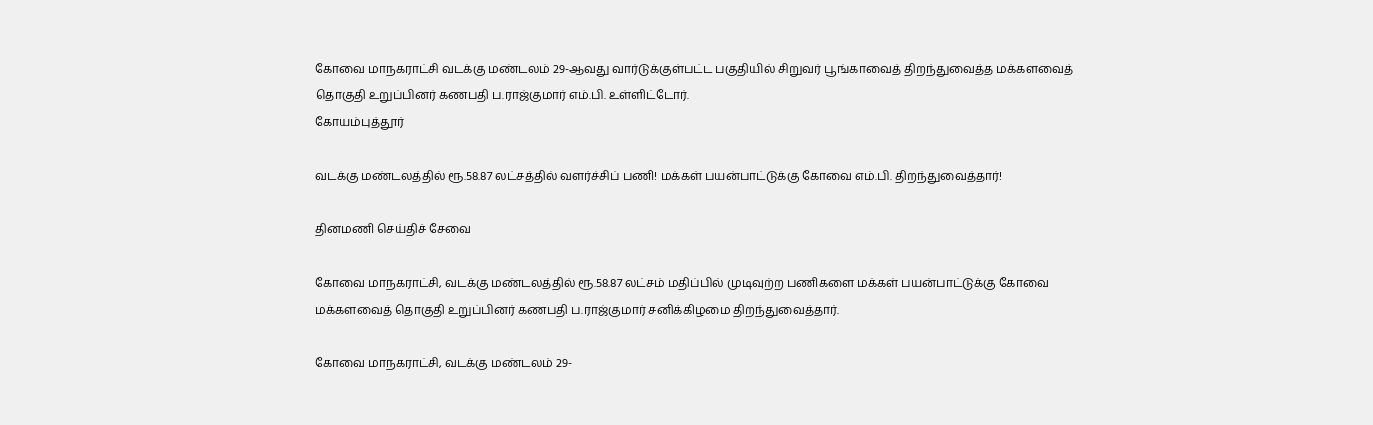கோவை மாநகராட்சி வடக்கு மண்டலம் 29-ஆவது வார்டுக்குள்பட்ட பகுதியில் சிறுவர் பூங்காவைத் திறந்துவைத்த மக்களவைத் தொகுதி உறுப்பினர் கணபதி ப.ராஜ்குமார் எம்.பி. உள்ளிட்டோர்.
கோயம்புத்தூர்

வடக்கு மண்டலத்தில் ரூ.58.87 லட்சத்தில் வளர்ச்சிப் பணி! மக்கள் பயன்பாட்டுக்கு கோவை எம்.பி. திறந்துவைத்தார்!

தினமணி செய்திச் சேவை

கோவை மாநகராட்சி, வடக்கு மண்டலத்தில் ரூ.58.87 லட்சம் மதிப்பில் முடிவுற்ற பணிகளை மக்கள் பயன்பாட்டுக்கு கோவை மக்களவைத் தொகுதி உறுப்பினர் கணபதி ப.ராஜ்குமார் சனிக்கிழமை திறந்துவைத்தார்.

கோவை மாநகராட்சி, வடக்கு மண்டலம் 29-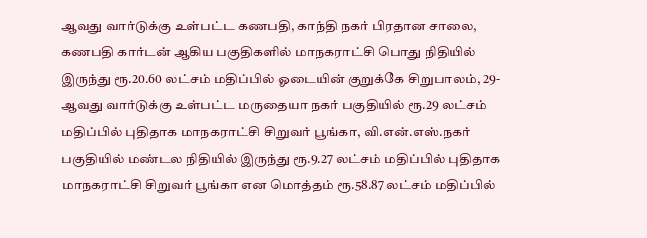ஆவது வார்டுக்கு உள்பட்ட கணபதி, காந்தி நகர் பிரதான சாலை, கணபதி கார்டன் ஆகிய பகுதிகளில் மாநகராட்சி பொது நிதியில் இருந்து ரூ.20.60 லட்சம் மதிப்பில் ஓடையின் குறுக்கே சிறுபாலம், 29-ஆவது வார்டுக்கு உள்பட்ட மருதையா நகர் பகுதியில் ரூ.29 லட்சம் மதிப்பில் புதிதாக மாநகராட்சி சிறுவர் பூங்கா, வி.என்.எஸ்.நகர் பகுதியில் மண்டல நிதியில் இருந்து ரூ.9.27 லட்சம் மதிப்பில் புதிதாக மாநகராட்சி சிறுவர் பூங்கா என மொத்தம் ரூ.58.87 லட்சம் மதிப்பில்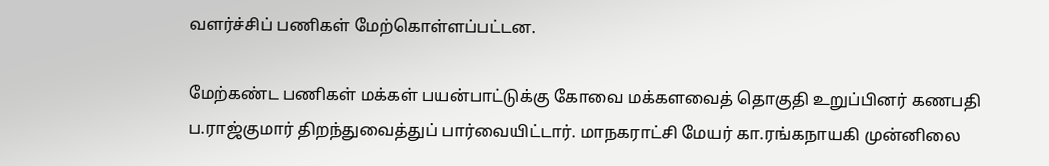வளர்ச்சிப் பணிகள் மேற்கொள்ளப்பட்டன.

மேற்கண்ட பணிகள் மக்கள் பயன்பாட்டுக்கு கோவை மக்களவைத் தொகுதி உறுப்பினர் கணபதி ப.ராஜ்குமார் திறந்துவைத்துப் பார்வையிட்டார். மாநகராட்சி மேயர் கா.ரங்கநாயகி முன்னிலை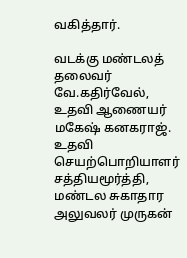வகித்தார்.

வடக்கு மண்டலத் தலைவர் வே.கதிர்வேல், உதவி ஆணையர் மகேஷ் கனகராஜ். உதவி செயற்பொறியாளர் சத்தியமூர்த்தி, மண்டல சுகாதார அலுவலர் முருகன்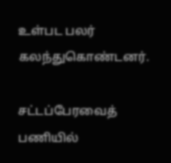உள்பட பலர் கலந்துகொண்டனர்.

சட்டப்பேரவைத் பணியில்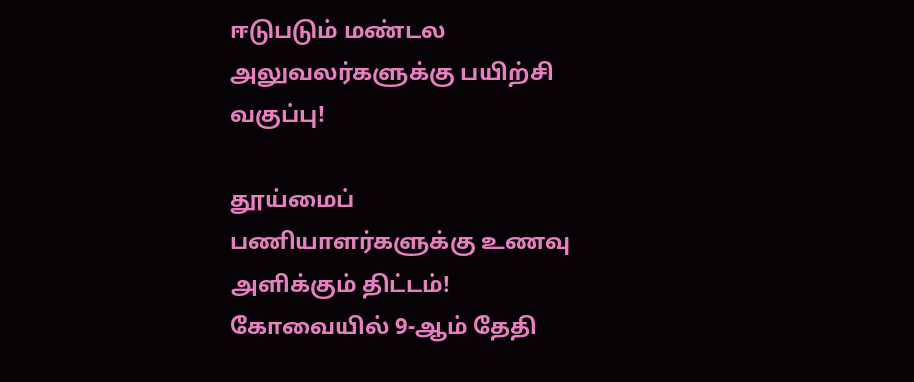ஈடுபடும் மண்டல அலுவலர்களுக்கு பயிற்சி வகுப்பு!

தூய்மைப் பணியாளர்களுக்கு உணவு அளிக்கும் திட்டம்! கோவையில் 9-ஆம் தேதி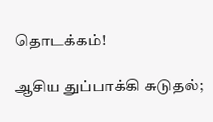தொடக்கம்!

ஆசிய துப்பாக்கி சுடுதல்;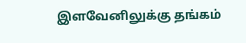இளவேனிலுக்கு தங்கம்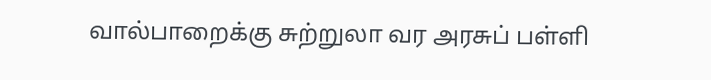வால்பாறைக்கு சுற்றுலா வர அரசுப் பள்ளி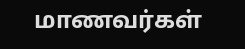மாணவர்கள்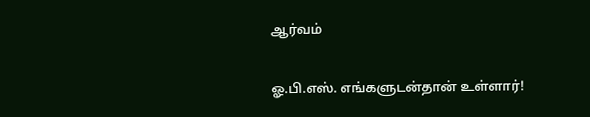ஆர்வம்

ஓ.பி.எஸ். எங்களுடன்தான் உள்ளார்!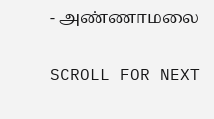- அண்ணாமலை

SCROLL FOR NEXT